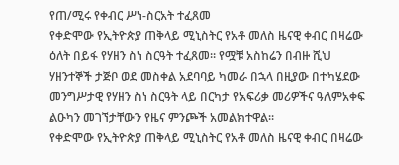የጠ/ሚሩ የቀብር ሥነ-ስርአት ተፈጸመ
የቀድሞው የኢትዮጵያ ጠቅላይ ሚኒስትር የአቶ መለስ ዜናዊ ቀብር በዛሬው ዕለት በይፋ የሃዘን ስነ ስርዓት ተፈጸመ። የሟቹ አስከሬን በብዙ ሺህ ሃዘንተኞች ታጅቦ ወደ መስቀል አደባባይ ካመራ በኋላ በዚያው በተካሄደው መንግሥታዊ የሃዘን ስነ ስርዓት ላይ በርካታ የአፍሪቃ መሪዎችና ዓለምአቀፍ ልዑካን መገኘታቸውን የዜና ምንጮች አመልክተዋል።
የቀድሞው የኢትዮጵያ ጠቅላይ ሚኒስትር የአቶ መለስ ዜናዊ ቀብር በዛሬው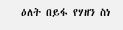ዕለት በይፋ የሃዘን ስነ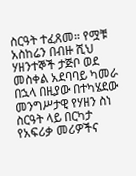ስርዓት ተፈጸመ። የሟቹ አስከሬን በብዙ ሺህ ሃዘንተኞች ታጅቦ ወደ መስቀል አደባባይ ካመራ በኋላ በዚያው በተካሄደው መንግሥታዊ የሃዘን ስነ ስርዓት ላይ በርካታ የአፍሪቃ መሪዎችና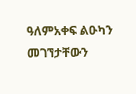ዓለምአቀፍ ልዑካን መገኘታቸውን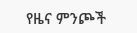የዜና ምንጮች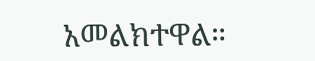አመልክተዋል።